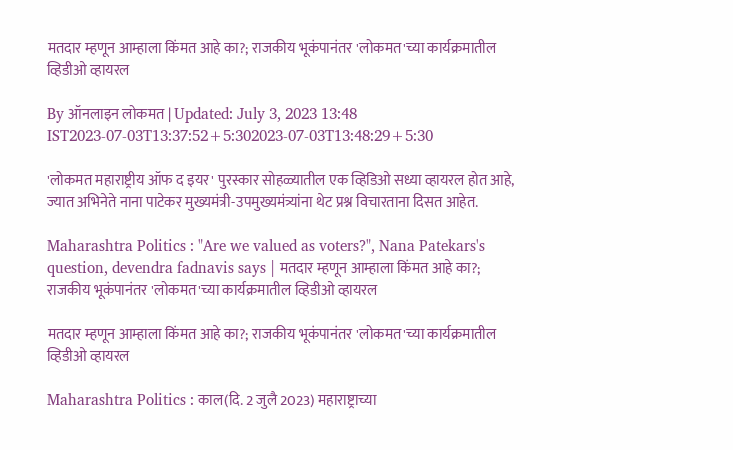मतदार म्हणून आम्हाला किंमत आहे का?; राजकीय भूकंपानंतर 'लोकमत'च्या कार्यक्रमातील व्हिडीओ व्हायरल

By ऑनलाइन लोकमत | Updated: July 3, 2023 13:48 IST2023-07-03T13:37:52+5:302023-07-03T13:48:29+5:30

'लोकमत महाराष्ट्रीय ऑफ द इयर' पुरस्कार सोहळ्यातील एक व्हिडिओ सध्या व्हायरल होत आहे, ज्यात अभिनेते नाना पाटेकर मुख्यमंत्री-उपमुख्यमंत्र्यांना थेट प्रश्न विचारताना दिसत आहेत.

Maharashtra Politics : "Are we valued as voters?", Nana Patekars's question, devendra fadnavis says | मतदार म्हणून आम्हाला किंमत आहे का?; राजकीय भूकंपानंतर 'लोकमत'च्या कार्यक्रमातील व्हिडीओ व्हायरल

मतदार म्हणून आम्हाला किंमत आहे का?; राजकीय भूकंपानंतर 'लोकमत'च्या कार्यक्रमातील व्हिडीओ व्हायरल

Maharashtra Politics : काल(दि. 2 जुलै 2023) महाराष्ट्राच्या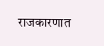राजकारणात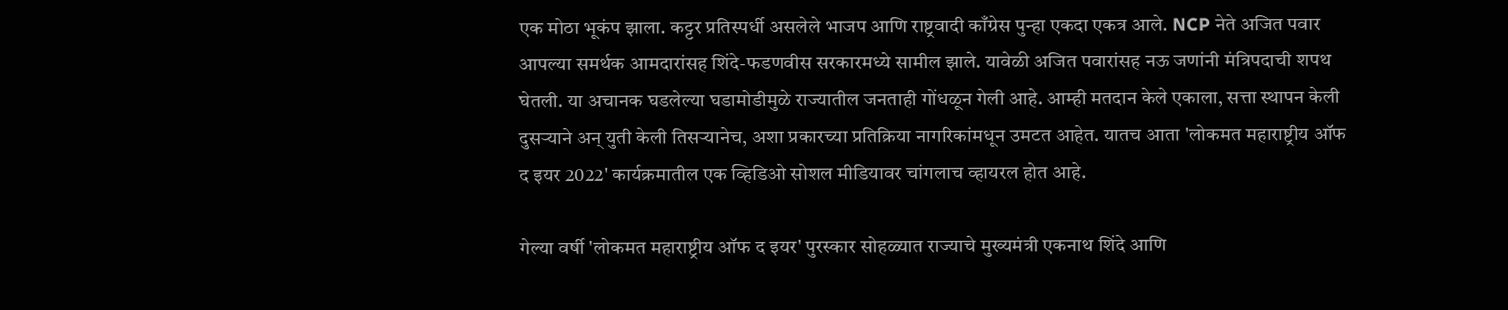एक मोठा भूकंप झाला. कट्टर प्रतिस्पर्धी असलेले भाजप आणि राष्ट्रवादी काँग्रेस पुन्हा एकदा एकत्र आले. NCP नेते अजित पवार आपल्या समर्थक आमदारांसह शिंदे-फडणवीस सरकारमध्ये सामील झाले. यावेळी अजित पवारांसह नऊ जणांनी मंत्रिपदाची शपथ घेतली. या अचानक घडलेल्या घडामोडीमुळे राज्यातील जनताही गोंधळून गेली आहे. आम्ही मतदान केले एकाला, सत्ता स्थापन केली दुसऱ्याने अन् युती केली तिसऱ्यानेच, अशा प्रकारच्या प्रतिक्रिया नागरिकांमधून उमटत आहेत. यातच आता 'लोकमत महाराष्ट्रीय ऑफ द इयर 2022' कार्यक्रमातील एक व्हिडिओ सोशल मीडियावर चांगलाच व्हायरल होत आहे.

गेल्या वर्षी 'लोकमत महाराष्ट्रीय ऑफ द इयर' पुरस्कार सोहळ्यात राज्याचे मुख्यमंत्री एकनाथ शिंदे आणि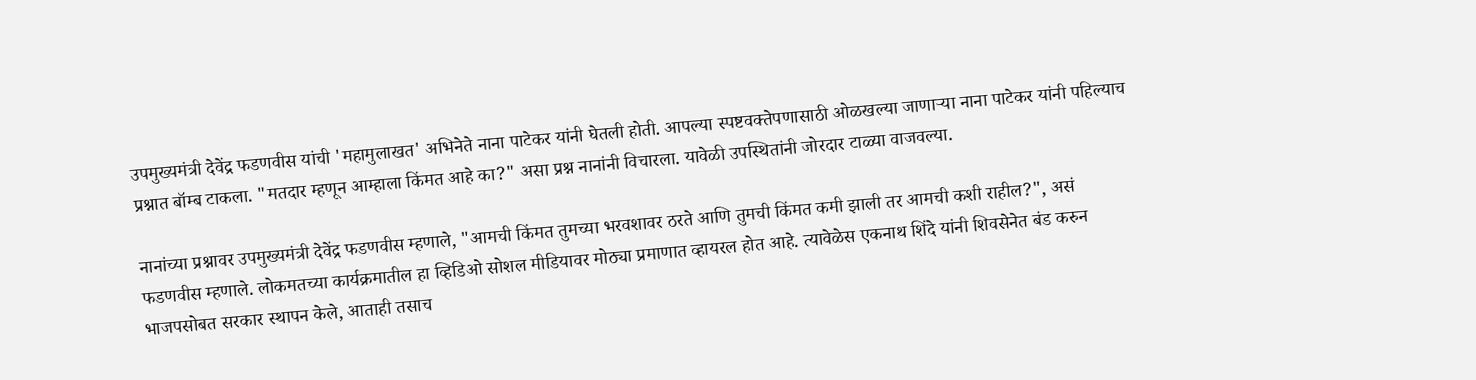उपमुख्यमंत्री देवेंद्र फडणवीस यांची 'महामुलाखत' अभिनेते नाना पाटेकर यांनी घेतली होती. आपल्या स्पष्टवक्तेपणासाठी ओळखल्या जाणाऱ्या नाना पाटेकर यांनी पहिल्याच प्रश्नात बॉम्ब टाकला. "मतदार म्हणून आम्हाला किंमत आहे का?" असा प्रश्न नानांनी विचारला. यावेळी उपस्थितांनी जोरदार टाळ्या वाजवल्या.

नानांच्या प्रश्नावर उपमुख्यमंत्री देवेंद्र फडणवीस म्हणाले, "आमची किंमत तुमच्या भरवशावर ठरते आणि तुमची किंमत कमी झाली तर आमची कशी राहील?", असं फडणवीस म्हणाले. लोकमतच्या कार्यक्रमातील हा व्हिडिओ सोशल मीडियावर मोठ्या प्रमाणात व्हायरल होत आहे. त्यावेळेस एकनाथ शिंदे यांनी शिवसेनेत बंड करुन भाजपसोबत सरकार स्थापन केले, आताही तसाच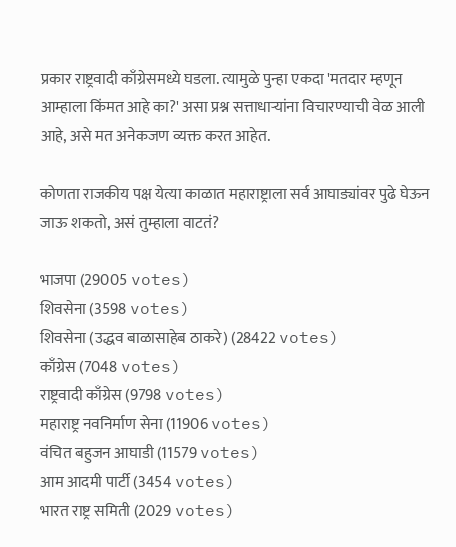प्रकार राष्ट्रवादी काँग्रेसमध्ये घडला. त्यामुळे पुन्हा एकदा 'मतदार म्हणून आम्हाला किंमत आहे का?' असा प्रश्न सत्ताधाऱ्यांना विचारण्याची वेळ आली आहे, असे मत अनेकजण व्यक्त करत आहेत.

कोणता राजकीय पक्ष येत्या काळात महाराष्ट्राला सर्व आघाड्यांवर पुढे घेऊन जाऊ शकतो, असं तुम्हाला वाटतं?

भाजपा (29005 votes)
शिवसेना (3598 votes)
शिवसेना (उद्धव बाळासाहेब ठाकरे) (28422 votes)
काँग्रेस (7048 votes)
राष्ट्रवादी काँग्रेस (9798 votes)
महाराष्ट्र नवनिर्माण सेना (11906 votes)
वंचित बहुजन आघाडी (11579 votes)
आम आदमी पार्टी (3454 votes)
भारत राष्ट्र समिती (2029 votes)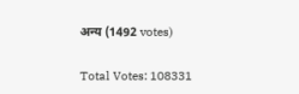अन्य (1492 votes)

Total Votes: 108331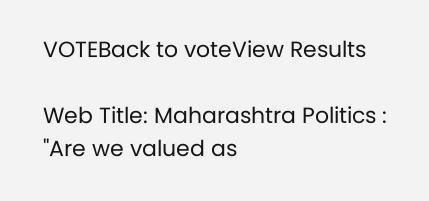VOTEBack to voteView Results

Web Title: Maharashtra Politics : "Are we valued as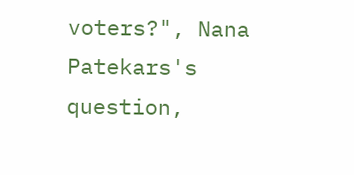voters?", Nana Patekars's question,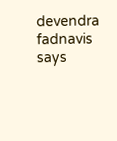devendra fadnavis says